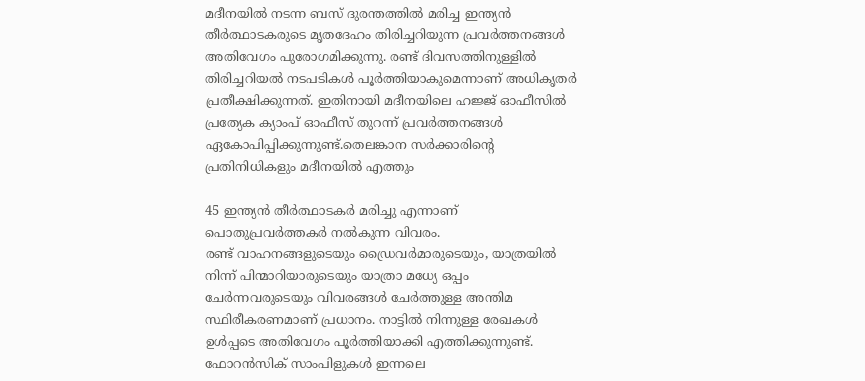മദീനയിൽ നടന്ന ബസ് ദുരന്തത്തിൽ മരിച്ച ഇന്ത്യൻ തീർത്ഥാടകരുടെ മൃതദേഹം തിരിച്ചറിയുന്ന പ്രവർത്തനങ്ങൾ അതിവേഗം പുരോഗമിക്കുന്നു. രണ്ട് ദിവസത്തിനുള്ളിൽ തിരിച്ചറിയൽ നടപടികൾ പൂർത്തിയാകുമെന്നാണ് അധികൃതർ പ്രതീക്ഷിക്കുന്നത്. ഇതിനായി മദീനയിലെ ഹജ്ജ് ഓഫീസിൽ പ്രത്യേക ക്യാംപ് ഓഫീസ് തുറന്ന് പ്രവർത്തനങ്ങൾ ഏകോപിപ്പിക്കുന്നുണ്ട്.തെലങ്കാന സർക്കാരിന്റെ പ്രതിനിധികളും മദീനയിൽ എത്തും

45 ഇന്ത്യൻ തീർത്ഥാടകർ മരിച്ചു എന്നാണ് പൊതുപ്രവർത്തകർ നൽകുന്ന വിവരം.
രണ്ട് വാഹനങ്ങളുടെയും ഡ്രൈവർമാരുടെയും, യാത്രയിൽ നിന്ന് പിന്മാറിയാരുടെയും യാത്രാ മധ്യേ ഒപ്പം ചേർന്നവരുടെയും വിവരങ്ങൾ ചേർത്തുള്ള അന്തിമ സ്ഥിരീകരണമാണ് പ്രധാനം. നാട്ടിൽ നിന്നുള്ള രേഖകൾ ഉൾപ്പടെ അതിവേഗം പൂർത്തിയാക്കി എത്തിക്കുന്നുണ്ട്. ഫോറൻസിക് സാംപിളുകൾ ഇന്നലെ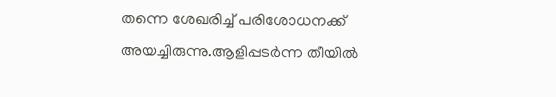തന്നെ ശേഖരിച്ച് പരിശോധനക്ക് അയച്ചിരുന്നു.ആളിപ്പടർന്ന തീയിൽ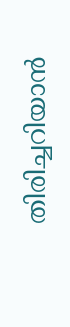തിരിച്ചറിയാൻ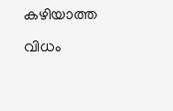കഴിയാത്ത വിധം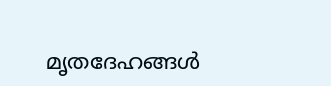മൃതദേഹങ്ങൾ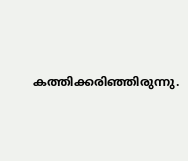കത്തിക്കരിഞ്ഞിരുന്നു.